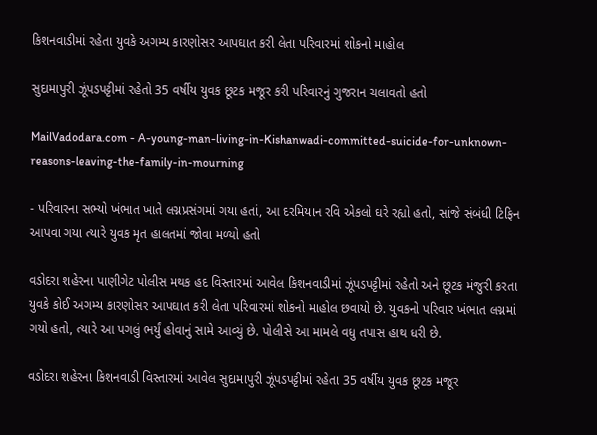કિશનવાડીમાં રહેતા યુવકે અગમ્ય કારણોસર આપઘાત કરી લેતા પરિવારમાં શોકનો માહોલ

સુદામાપુરી ઝૂંપડપટ્ટીમાં રહેતો 35 વર્ષીય યુવક છૂટક મજૂર કરી પરિવારનું ગુજરાન ચલાવતો હતો

MailVadodara.com - A-young-man-living-in-Kishanwadi-committed-suicide-for-unknown-reasons-leaving-the-family-in-mourning

- પરિવારના સભ્યો ખંભાત ખાતે લગ્નપ્રસંગમાં ગયા હતાં, આ દરમિયાન રવિ એકલો ઘરે રહ્યો હતો, સાંજે સંબંધી ટિફિન આપવા ગયા ત્યારે યુવક મૃત હાલતમાં જોવા મળ્યો હતો

વડોદરા શહેરના પાણીગેટ પોલીસ મથક હદ વિસ્તારમાં આવેલ કિશનવાડીમાં ઝૂંપડપટ્ટીમાં રહેતો અને છૂટક મંજુરી કરતા યુવકે કોઈ અગમ્ય કારણોસર આપઘાત કરી લેતા પરિવારમાં શોકનો માહોલ છવાયો છે. યુવકનો પરિવાર ખંભાત લગ્નમાં ગયો હતો, ત્યારે આ પગલું ભર્યું હોવાનું સામે આવ્યું છે. પોલીસે આ મામલે વધુ તપાસ હાથ ધરી છે.

વડોદરા શહેરના કિશનવાડી વિસ્તારમાં આવેલ સુદામાપુરી ઝૂંપડપટ્ટીમાં રહેતા 35 વર્ષીય યુવક છૂટક મજૂર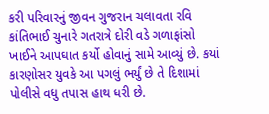કરી પરિવારનું જીવન ગુજરાન ચલાવતા રવિ કાંતિભાઈ ચુનારે ગતરાત્રે દોરી વડે ગળાફાંસો ખાઈને આપઘાત કર્યો હોવાનું સામે આવ્યું છે. કયાં કારણોસર યુવકે આ પગલું ભર્યું છે તે દિશામાં પોલીસે વધુ તપાસ હાથ ધરી છે.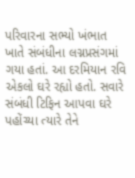પરિવારના સભ્યો ખંભાત ખાતે સંબંધીના લગ્નપ્રસંગમાં ગયા હતાં. આ દરમિયાન રવિ એકલો ઘરે રહ્યો હતો. સવારે સંબંધી ટિફિન આપવા ઘરે પહોંચ્યા ત્યારે તેને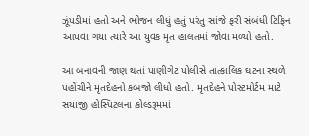ઝૂંપડીમાં હતો અને ભોજન લીધું હતું પરંતુ સાંજે ફરી સંબંધી ટિફિન આપવા ગયા ત્યારે આ યુવક મૃત હાલતમાં જોવા મળ્યો હતો.

આ બનાવની જાણ થતાં પાણીગેટ પોલીસે તાત્કાલિક ઘટના સ્થળે પહોંચીને મૃતદેહનો કબજો લીધો હતો. મૃતદેહને પોસ્ટમોર્ટમ માટે સયાજી હોસ્પિટલના કોલ્ડરૂમમાં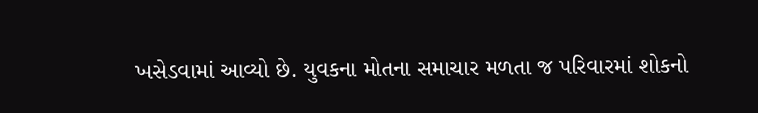ખસેડવામાં આવ્યો છે. યુવકના મોતના સમાચાર મળતા જ પરિવારમાં શોકનો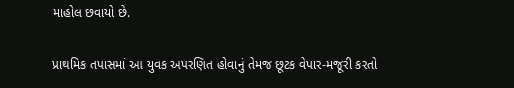માહોલ છવાયો છે.

પ્રાથમિક તપાસમાં આ યુવક અપરણિત હોવાનું તેમજ છૂટક વેપાર-મજૂરી કરતો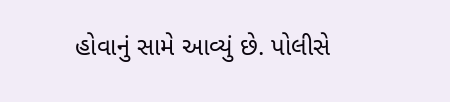હોવાનું સામે આવ્યું છે. પોલીસે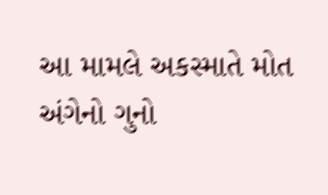આ મામલે અકસ્માતે મોત અંગેનો ગુનો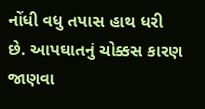નોંધી વધુ તપાસ હાથ ધરી છે. આપઘાતનું ચોક્કસ કારણ જાણવા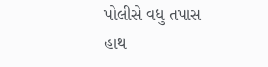પોલીસે વધુ તપાસ હાથ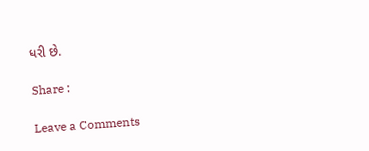ધરી છે.

Share :

Leave a Comments